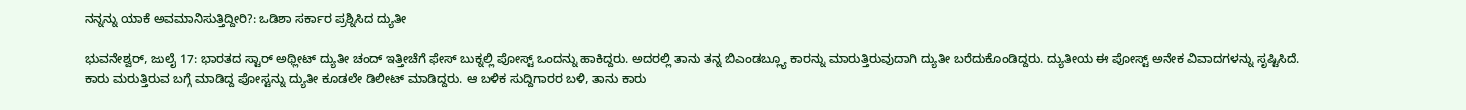ನನ್ನನ್ನು ಯಾಕೆ ಅವಮಾನಿಸುತ್ತಿದ್ದೀರಿ?: ಒಡಿಶಾ ಸರ್ಕಾರ ಪ್ರಶ್ನಿಸಿದ ದ್ಯುತೀ

ಭುವನೇಶ್ವರ್, ಜುಲೈ 17: ಭಾರತದ ಸ್ಟಾರ್ ಅಥ್ಲೀಟ್ ದ್ಯುತೀ ಚಂದ್ ಇತ್ತೀಚೆಗೆ ಫೇಸ್ ಬುಕ್ನಲ್ಲಿ ಪೋಸ್ಟ್ ಒಂದನ್ನು ಹಾಕಿದ್ದರು. ಅದರಲ್ಲಿ ತಾನು ತನ್ನ ಬಿಎಂಡಬ್ಲ್ಯೂ ಕಾರನ್ನು ಮಾರುತ್ತಿರುವುದಾಗಿ ದ್ಯುತೀ ಬರೆದುಕೊಂಡಿದ್ದರು. ದ್ಯುತೀಯ ಈ ಪೋಸ್ಟ್ ಅನೇಕ ವಿವಾದಗಳನ್ನು ಸೃಷ್ಟಿಸಿದೆ.
ಕಾರು ಮರುತ್ತಿರುವ ಬಗ್ಗೆ ಮಾಡಿದ್ದ ಪೋಸ್ಟನ್ನು ದ್ಯುತೀ ಕೂಡಲೇ ಡಿಲೀಟ್ ಮಾಡಿದ್ದರು. ಆ ಬಳಿಕ ಸುದ್ದಿಗಾರರ ಬಳಿ, ತಾನು ಕಾರು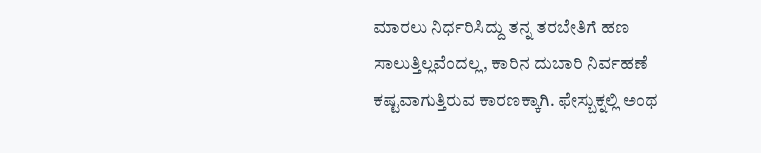ಮಾರಲು ನಿರ್ಧರಿಸಿದ್ದು ತನ್ನ ತರಬೇತಿಗೆ ಹಣ ಸಾಲುತ್ತಿಲ್ಲವೆಂದಲ್ಲ, ಕಾರಿನ ದುಬಾರಿ ನಿರ್ವಹಣೆ ಕಷ್ಟವಾಗುತ್ತಿರುವ ಕಾರಣಕ್ಕಾಗಿ. ಫೇಸ್ಬುಕ್ನಲ್ಲಿ ಅಂಥ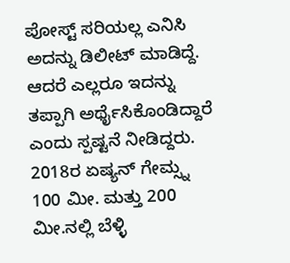ಪೋಸ್ಟ್ ಸರಿಯಲ್ಲ ಎನಿಸಿ ಅದನ್ನು ಡಿಲೀಟ್ ಮಾಡಿದ್ದೆ. ಆದರೆ ಎಲ್ಲರೂ ಇದನ್ನು ತಪ್ಪಾಗಿ ಅರ್ಥೈಸಿಕೊಂಡಿದ್ದಾರೆ ಎಂದು ಸ್ಪಷ್ಟನೆ ನೀಡಿದ್ದರು.
2018ರ ಏಷ್ಯನ್ ಗೇಮ್ಸ್ನ 100 ಮೀ. ಮತ್ತು 200 ಮೀ.ನಲ್ಲಿ ಬೆಳ್ಳಿ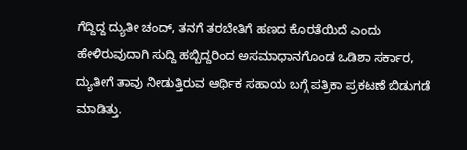ಗೆದ್ದಿದ್ದ ದ್ಯುತೀ ಚಂದ್, ತನಗೆ ತರಬೇತಿಗೆ ಹಣದ ಕೊರತೆಯಿದೆ ಎಂದು ಹೇಳಿರುವುದಾಗಿ ಸುದ್ದಿ ಹಬ್ಬಿದ್ದರಿಂದ ಅಸಮಾಧಾನಗೊಂಡ ಒಡಿಶಾ ಸರ್ಕಾರ, ದ್ಯುತೀಗೆ ತಾವು ನೀಡುತ್ತಿರುವ ಆರ್ಥಿಕ ಸಹಾಯ ಬಗ್ಗೆ ಪತ್ರಿಕಾ ಪ್ರಕಟಣೆ ಬಿಡುಗಡೆ ಮಾಡಿತ್ತು.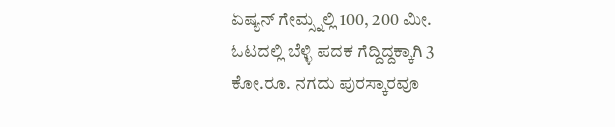ಏಷ್ಯನ್ ಗೇಮ್ಸ್ನಲ್ಲಿ 100, 200 ಮೀ. ಓಟದಲ್ಲಿ ಬೆಳ್ಳಿ ಪದಕ ಗೆದ್ದಿದ್ದಕ್ಕಾಗಿ 3 ಕೋ.ರೂ. ನಗದು ಪುರಸ್ಕಾರವೂ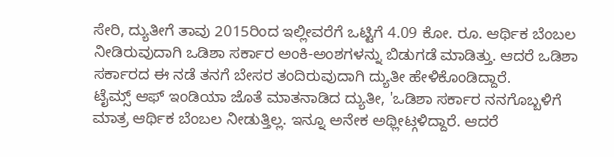ಸೇರಿ, ದ್ಯುತೀಗೆ ತಾವು 2015ರಿಂದ ಇಲ್ಲೀವರೆಗೆ ಒಟ್ಟಿಗೆ 4.09 ಕೋ. ರೂ. ಆರ್ಥಿಕ ಬೆಂಬಲ ನೀಡಿರುವುದಾಗಿ ಒಡಿಶಾ ಸರ್ಕಾರ ಅಂಕಿ-ಅಂಶಗಳನ್ನು ಬಿಡುಗಡೆ ಮಾಡಿತ್ತು. ಆದರೆ ಒಡಿಶಾ ಸರ್ಕಾರದ ಈ ನಡೆ ತನಗೆ ಬೇಸರ ತಂದಿರುವುದಾಗಿ ದ್ಯುತೀ ಹೇಳಿಕೊಂಡಿದ್ದಾರೆ.
ಟೈಮ್ಸ್ ಆಫ್ ಇಂಡಿಯಾ ಜೊತೆ ಮಾತನಾಡಿದ ದ್ಯುತೀ, 'ಒಡಿಶಾ ಸರ್ಕಾರ ನನಗೊಬ್ಬಳಿಗೆ ಮಾತ್ರ ಆರ್ಥಿಕ ಬೆಂಬಲ ನೀಡುತ್ತಿಲ್ಲ. ಇನ್ನೂ ಅನೇಕ ಅಥ್ಲೀಟ್ಗಳಿದ್ದಾರೆ. ಆದರೆ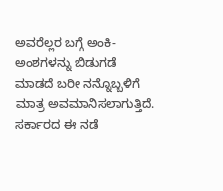ಅವರೆಲ್ಲರ ಬಗ್ಗೆ ಅಂಕಿ-ಅಂಶಗಳನ್ನು ಬಿಡುಗಡೆ ಮಾಡದೆ ಬರೀ ನನ್ನೊಬ್ಬಳಿಗೆ ಮಾತ್ರ ಅವಮಾನಿಸಲಾಗುತ್ತಿದೆ. ಸರ್ಕಾರದ ಈ ನಡೆ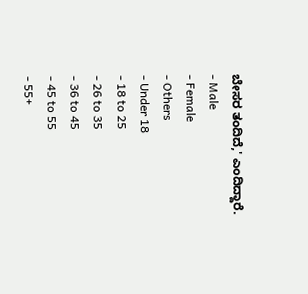ಬೇಸರ ತಂದಿದೆ,' ಎಂದಿದ್ದಾರೆ.
- Male
- Female
- Others
- Under 18
- 18 to 25
- 26 to 35
- 36 to 45
- 45 to 55
- 55+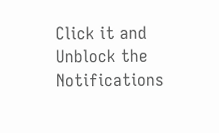Click it and Unblock the Notifications